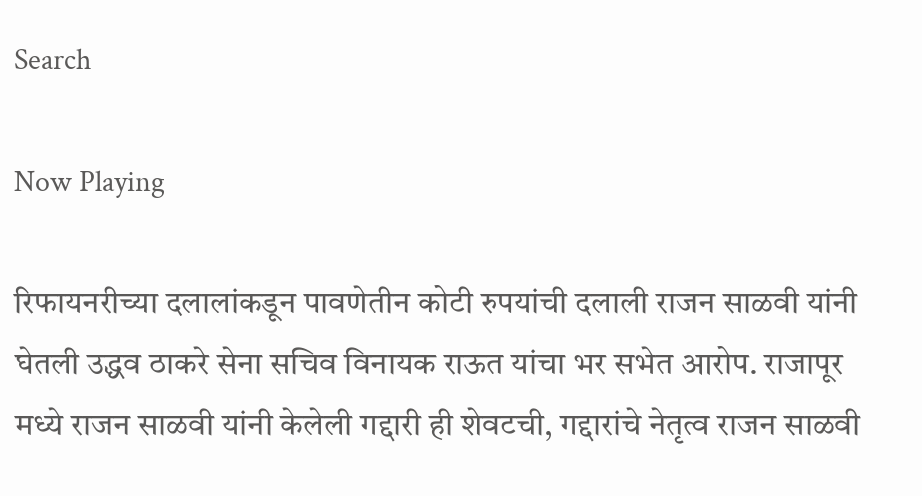Search

Now Playing

रिफायनरीच्या दलालांकडून पावणेतीन कोटी रुपयांची दलाली राजन साळवी यांनी घेतली उद्धव ठाकरे सेना सचिव विनायक राऊत यांचा भर सभेत आरोप. राजापूर मध्ये राजन साळवी यांनी केलेली गद्दारी ही शेवटची, गद्दारांचे नेतृत्व राजन साळवी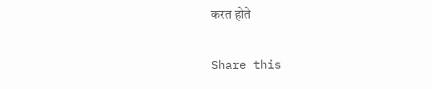करत होते

Share this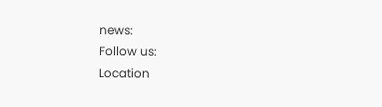news:
Follow us:
Location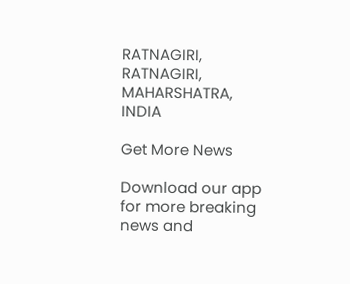RATNAGIRI, RATNAGIRI, MAHARSHATRA, INDIA

Get More News

Download our app for more breaking news and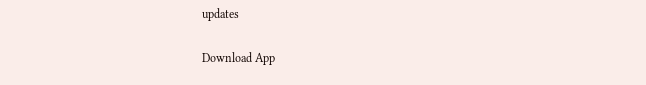updates

Download App